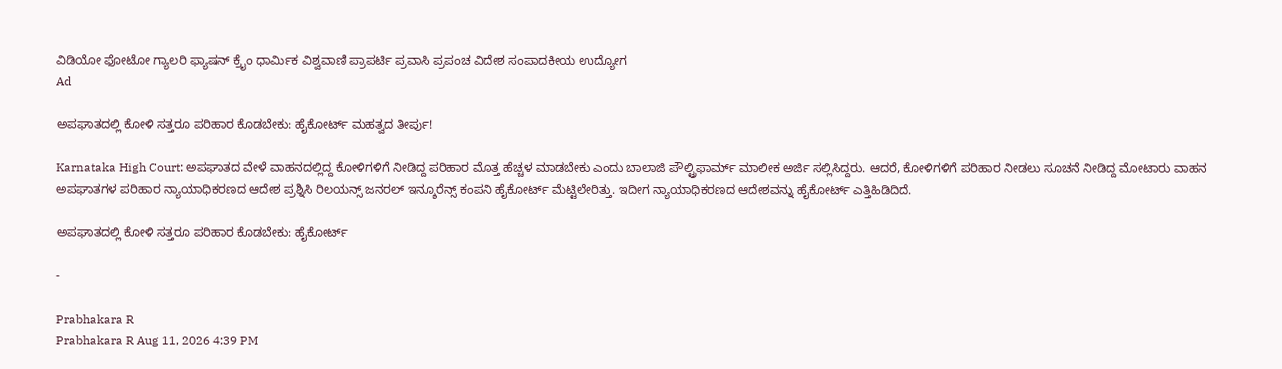ವಿಡಿಯೋ ಫೋಟೋ ಗ್ಯಾಲರಿ ಫ್ಯಾಷನ್ ಕ್ರೈಂ ಧಾರ್ಮಿಕ ವಿಶ್ವವಾಣಿ ಪ್ರಾಪರ್ಟಿ ಪ್ರವಾಸಿ ಪ್ರಪಂಚ ವಿದೇಶ ಸಂಪಾದಕೀಯ ಉದ್ಯೋಗ
Ad

ಅಪಘಾತದಲ್ಲಿ ಕೋಳಿ ಸತ್ತರೂ ಪರಿಹಾರ ಕೊಡಬೇಕು: ಹೈಕೋರ್ಟ್‌ ಮಹತ್ವದ ತೀರ್ಪು!

Karnataka High Court: ಅಪಘಾತದ ವೇಳೆ ವಾಹನದಲ್ಲಿದ್ದ ಕೋಳಿಗಳಿಗೆ ನೀಡಿದ್ದ ಪರಿಹಾರ ಮೊತ್ತ ಹೆಚ್ಚಳ ಮಾಡಬೇಕು ಎಂದು ಬಾಲಾಜಿ ಪೌಲ್ಟ್ರಿಫಾರ್ಮ್ ಮಾಲೀಕ ಅರ್ಜಿ ಸಲ್ಲಿಸಿದ್ದರು. ಆದರೆ, ಕೋಳಿಗಳಿಗೆ ಪರಿಹಾರ ನೀಡಲು ಸೂಚನೆ ನೀಡಿದ್ದ ಮೋಟಾರು ವಾಹನ ಅಪಘಾತಗಳ ಪರಿಹಾರ ನ್ಯಾಯಾಧಿಕರಣದ ಆದೇಶ ಪ್ರಶ್ನಿಸಿ ರಿಲಯನ್ಸ್ ಜನರಲ್ ಇನ್ಶೂರೆನ್ಸ್ ಕಂಪನಿ ಹೈಕೋರ್ಟ್‌ ಮೆಟ್ಟಿಲೇರಿತ್ತು. ಇದೀಗ ನ್ಯಾಯಾಧಿಕರಣದ ಆದೇಶವನ್ನು ಹೈಕೋರ್ಟ್‌ ಎತ್ತಿಹಿಡಿದಿದೆ.

ಅಪಘಾತದಲ್ಲಿ ಕೋಳಿ ಸತ್ತರೂ ಪರಿಹಾರ ಕೊಡಬೇಕು: ಹೈಕೋರ್ಟ್‌

-

Prabhakara R
Prabhakara R Aug 11, 2026 4:39 PM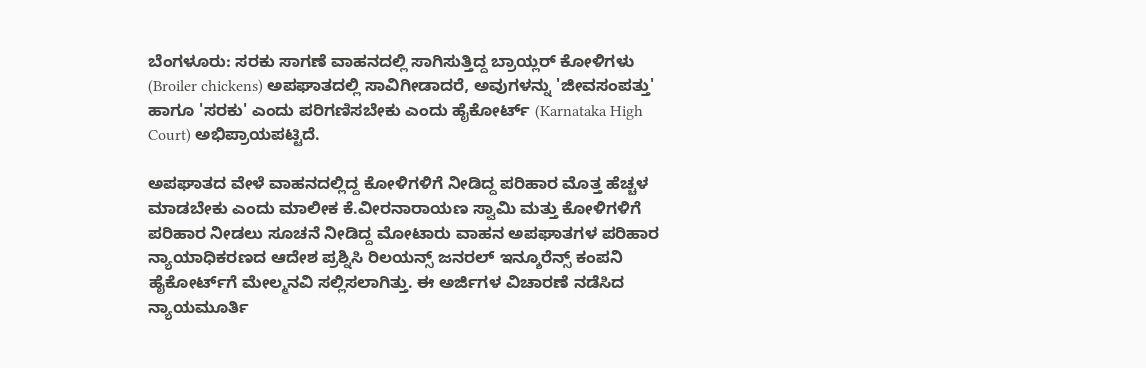ಬೆಂಗಳೂರು: ಸರಕು ಸಾಗಣೆ ವಾಹನದಲ್ಲಿ ಸಾಗಿಸುತ್ತಿದ್ದ ಬ್ರಾಯ್ಲರ್ ಕೋಳಿಗಳು (Broiler chickens) ಅಪಘಾತದಲ್ಲಿ ಸಾವಿಗೀಡಾದರೆ, ಅವುಗಳನ್ನು 'ಜೀವಸಂಪತ್ತು' ಹಾಗೂ 'ಸರಕು' ಎಂದು ಪರಿಗಣಿಸಬೇಕು ಎಂದು ಹೈಕೋರ್ಟ್ (Karnataka High Court) ಅಭಿಪ್ರಾಯಪಟ್ಟಿದೆ.

ಅಪಘಾತದ ವೇಳೆ ವಾಹನದಲ್ಲಿದ್ದ ಕೋಳಿಗಳಿಗೆ ನೀಡಿದ್ದ ಪರಿಹಾರ ಮೊತ್ತ ಹೆಚ್ಚಳ ಮಾಡಬೇಕು ಎಂದು ಮಾಲೀಕ ಕೆ.ವೀರನಾರಾಯಣ ಸ್ವಾಮಿ ಮತ್ತು ಕೋಳಿಗಳಿಗೆ ಪರಿಹಾರ ನೀಡಲು ಸೂಚನೆ ನೀಡಿದ್ದ ಮೋಟಾರು ವಾಹನ ಅಪಘಾತಗಳ ಪರಿಹಾರ ನ್ಯಾಯಾಧಿಕರಣದ ಆದೇಶ ಪ್ರಶ್ನಿಸಿ ರಿಲಯನ್ಸ್ ಜನರಲ್ ಇನ್ಶೂರೆನ್ಸ್ ಕಂಪನಿ ಹೈಕೋರ್ಟ್‌ಗೆ ಮೇಲ್ಮನವಿ ಸಲ್ಲಿಸಲಾಗಿತ್ತು. ಈ ಅರ್ಜಿಗಳ ವಿಚಾರಣೆ ನಡೆಸಿದ ನ್ಯಾಯಮೂರ್ತಿ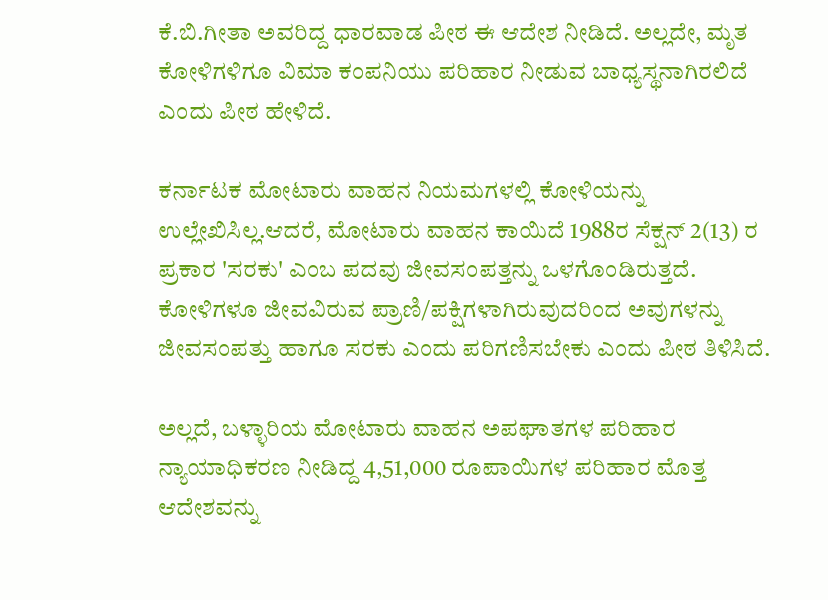ಕೆ.ಬಿ.ಗೀತಾ ಅವರಿದ್ದ ಧಾರವಾಡ ಪೀಠ ಈ ಆದೇಶ ನೀಡಿದೆ. ಅಲ್ಲದೇ, ಮೃತ ಕೋಳಿಗಳಿಗೂ ವಿಮಾ ಕಂಪನಿಯು ಪರಿಹಾರ ನೀಡುವ ಬಾಧ್ಯಸ್ಥನಾಗಿರಲಿದೆ ಎಂದು ಪೀಠ ಹೇಳಿದೆ.

ಕರ್ನಾಟಕ ಮೋಟಾರು ವಾಹನ ನಿಯಮಗಳಲ್ಲಿ ಕೋಳಿಯನ್ನು ಉಲ್ಲೇಖಿಸಿಲ್ಲ.ಆದರೆ, ಮೋಟಾರು ವಾಹನ ಕಾಯಿದೆ 1988ರ ಸೆಕ್ಷನ್ 2(13) ರ ಪ್ರಕಾರ 'ಸರಕು' ಎಂಬ ಪದವು ಜೀವಸಂಪತ್ತನ್ನು ಒಳಗೊಂಡಿರುತ್ತದೆ. ಕೋಳಿಗಳೂ ಜೀವವಿರುವ ಪ್ರಾಣಿ/ಪಕ್ಷಿಗಳಾಗಿರುವುದರಿಂದ ಅವುಗಳನ್ನು ಜೀವಸಂಪತ್ತು ಹಾಗೂ ಸರಕು ಎಂದು ಪರಿಗಣಿಸಬೇಕು ಎಂದು ಪೀಠ ತಿಳಿಸಿದೆ.

ಅಲ್ಲದೆ, ಬಳ್ಳಾರಿಯ ಮೋಟಾರು ವಾಹನ ಅಪಘಾತಗಳ ಪರಿಹಾರ ನ್ಯಾಯಾಧಿಕರಣ ನೀಡಿದ್ದ 4,51,000 ರೂಪಾಯಿಗಳ ಪರಿಹಾರ ಮೊತ್ತ ಆದೇಶವನ್ನು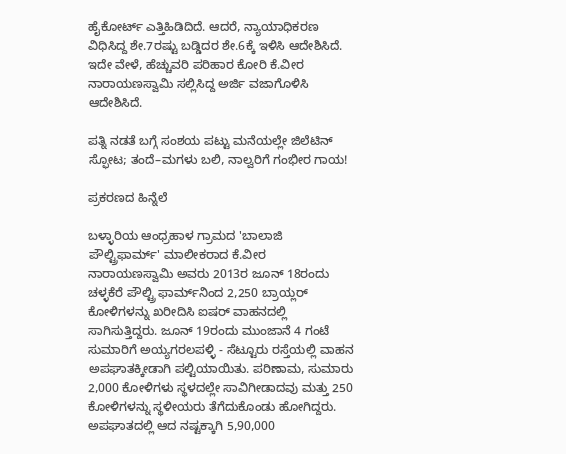ಹೈಕೋರ್ಟ್ ಎತ್ತಿಹಿಡಿದಿದೆ. ಆದರೆ, ನ್ಯಾಯಾಧಿಕರಣ ವಿಧಿಸಿದ್ದ ಶೇ.7ರಷ್ಟು ಬಡ್ಡಿದರ ಶೇ.6ಕ್ಕೆ ಇಳಿಸಿ ಆದೇಶಿಸಿದೆ. ಇದೇ ವೇಳೆ, ಹೆಚ್ಚುವರಿ ಪರಿಹಾರ ಕೋರಿ ಕೆ.ವೀರ ನಾರಾಯಣಸ್ವಾಮಿ ಸಲ್ಲಿಸಿದ್ದ ಅರ್ಜಿ ವಜಾಗೊಳಿಸಿ ಆದೇಶಿಸಿದೆ.

ಪತ್ನಿ ನಡತೆ ಬಗ್ಗೆ ಸಂಶಯ ಪಟ್ಟು ಮನೆಯಲ್ಲೇ ಜಿಲೆಟಿನ್ ಸ್ಫೋಟ; ತಂದೆ–ಮಗಳು ಬಲಿ, ನಾಲ್ವರಿಗೆ ಗಂಭೀರ ಗಾಯ!

ಪ್ರಕರಣದ ಹಿನ್ನೆಲೆ

ಬಳ್ಳಾರಿಯ ಆಂಧ್ರಹಾಳ ಗ್ರಾಮದ 'ಬಾಲಾಜಿ ಪೌಲ್ಟ್ರಿಫಾರ್ಮ್' ಮಾಲೀಕರಾದ ಕೆ.ವೀರ ನಾರಾಯಣಸ್ವಾಮಿ ಅವರು 2013ರ ಜೂನ್ 18ರಂದು ಚಳ್ಳಕೆರೆ ಪೌಲ್ಟ್ರಿ ಫಾರ್ಮ್‌ನಿಂದ 2,250 ಬ್ರಾಯ್ಲರ್ ಕೋಳಿಗಳನ್ನು ಖರೀದಿಸಿ ಐಷರ್ ವಾಹನದಲ್ಲಿ ಸಾಗಿಸುತ್ತಿದ್ದರು. ಜೂನ್ 19ರಂದು ಮುಂಜಾನೆ 4 ಗಂಟೆ ಸುಮಾರಿಗೆ ಅಯ್ಯಗರಲಪಳ್ಳಿ - ಸೆಟ್ಟೂರು ರಸ್ತೆಯಲ್ಲಿ ವಾಹನ ಅಪಘಾತಕ್ಕೀಡಾಗಿ ಪಲ್ಟಿಯಾಯಿತು. ಪರಿಣಾಮ, ಸುಮಾರು 2,000 ಕೋಳಿಗಳು ಸ್ಥಳದಲ್ಲೇ ಸಾವಿಗೀಡಾದವು ಮತ್ತು 250 ಕೋಳಿಗಳನ್ನು ಸ್ಥಳೀಯರು ತೆಗೆದುಕೊಂಡು ಹೋಗಿದ್ದರು. ಅಪಘಾತದಲ್ಲಿ ಆದ ನಷ್ಟಕ್ಕಾಗಿ 5,90,000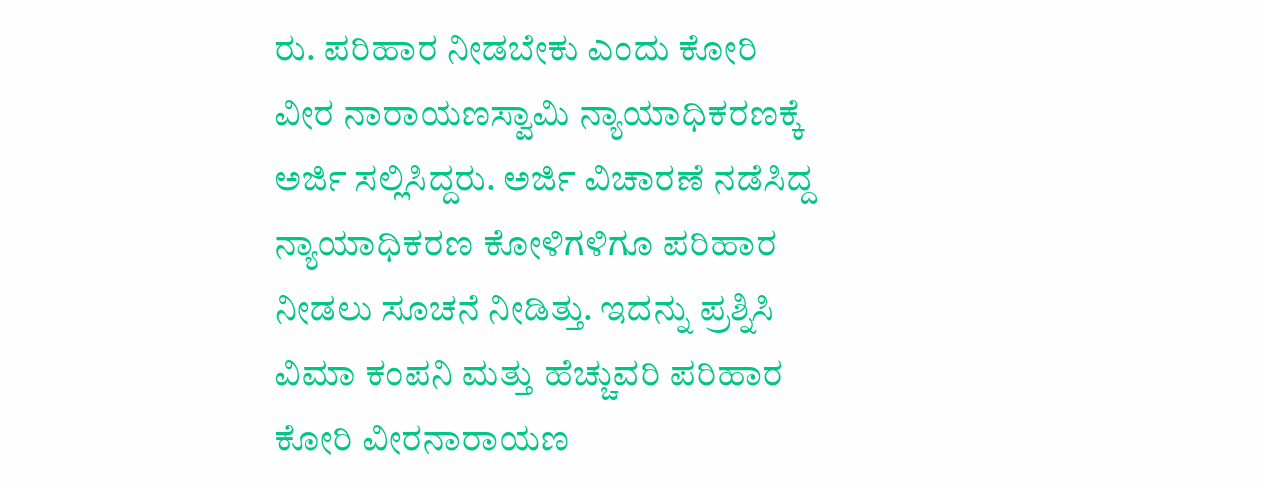ರು. ಪರಿಹಾರ ನೀಡಬೇಕು ಎಂದು ಕೋರಿ ವೀರ ನಾರಾಯಣಸ್ವಾಮಿ ನ್ಯಾಯಾಧಿಕರಣಕ್ಕೆ ಅರ್ಜಿ ಸಲ್ಲಿಸಿದ್ದರು. ಅರ್ಜಿ ವಿಚಾರಣೆ ನಡೆಸಿದ್ದ ನ್ಯಾಯಾಧಿಕರಣ ಕೋಳಿಗಳಿಗೂ ಪರಿಹಾರ ನೀಡಲು ಸೂಚನೆ ನೀಡಿತ್ತು. ಇದನ್ನು ಪ್ರಶ್ನಿಸಿ ವಿಮಾ ಕಂಪನಿ ಮತ್ತು ಹೆಚ್ಚುವರಿ ಪರಿಹಾರ ಕೋರಿ ವೀರನಾರಾಯಣ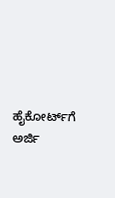ಹೈಕೋರ್ಟ್‌ಗೆ ಅರ್ಜಿ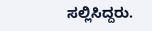ಸಲ್ಲಿಸಿದ್ದರು.